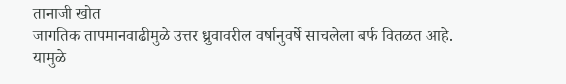तानाजी खोत
जागतिक तापमानवाढीमुळे उत्तर ध्रुवावरील वर्षानुवर्षे साचलेला बर्फ वितळत आहे. यामुळे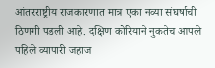आंतरराष्ट्रीय राजकारणात मात्र एका नव्या संघर्षाची ठिणगी पडली आहे. दक्षिण कोरियाने नुकतेच आपले पहिले व्यापारी जहाज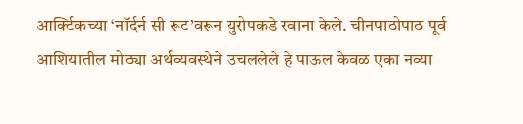आर्क्टिकच्या ‘नॉर्दर्न सी रूट’वरून युरोपकडे रवाना केले. चीनपाठोपाठ पूर्व आशियातील मोठ्या अर्थव्यवस्थेने उचललेले हे पाऊल केवळ एका नव्या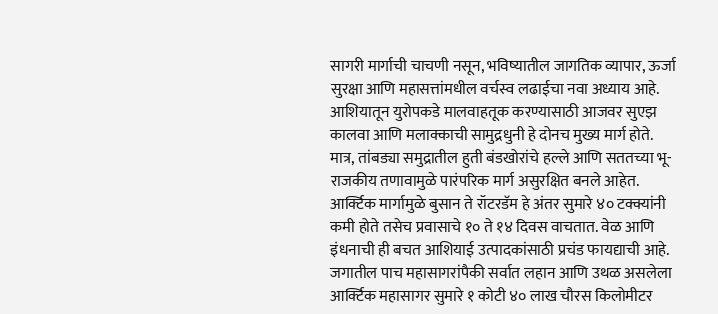सागरी मार्गाची चाचणी नसून, भविष्यातील जागतिक व्यापार, ऊर्जा सुरक्षा आणि महासत्तांमधील वर्चस्व लढाईचा नवा अध्याय आहे.
आशियातून युरोपकडे मालवाहतूक करण्यासाठी आजवर सुएझ कालवा आणि मलाक्काची सामुद्रधुनी हे दोनच मुख्य मार्ग होते. मात्र, तांबड्या समुद्रातील हुती बंडखोरांचे हल्ले आणि सततच्या भू-राजकीय तणावामुळे पारंपरिक मार्ग असुरक्षित बनले आहेत. आर्क्टिक मार्गामुळे बुसान ते रॉटरडॅम हे अंतर सुमारे ४० टक्क्यांनी कमी होते तसेच प्रवासाचे १० ते १४ दिवस वाचतात. वेळ आणि इंधनाची ही बचत आशियाई उत्पादकांसाठी प्रचंड फायद्याची आहे.
जगातील पाच महासागरांपैकी सर्वात लहान आणि उथळ असलेला आर्क्टिक महासागर सुमारे १ कोटी ४० लाख चौरस किलोमीटर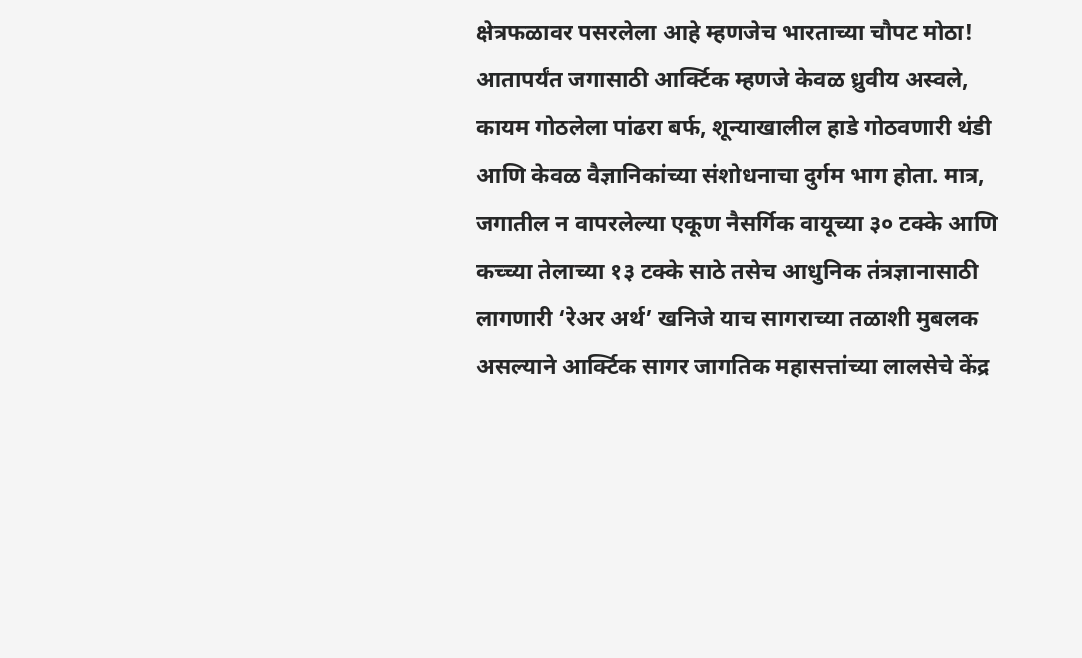क्षेत्रफळावर पसरलेला आहे म्हणजेच भारताच्या चौपट मोठा! आतापर्यंत जगासाठी आर्क्टिक म्हणजे केवळ ध्रुवीय अस्वले, कायम गोठलेला पांढरा बर्फ, शून्याखालील हाडे गोठवणारी थंडी आणि केवळ वैज्ञानिकांच्या संशोधनाचा दुर्गम भाग होता. मात्र, जगातील न वापरलेल्या एकूण नैसर्गिक वायूच्या ३० टक्के आणि कच्च्या तेलाच्या १३ टक्के साठे तसेच आधुनिक तंत्रज्ञानासाठी लागणारी ‘रेअर अर्थ’ खनिजे याच सागराच्या तळाशी मुबलक असल्याने आर्क्टिक सागर जागतिक महासत्तांच्या लालसेचे केंद्र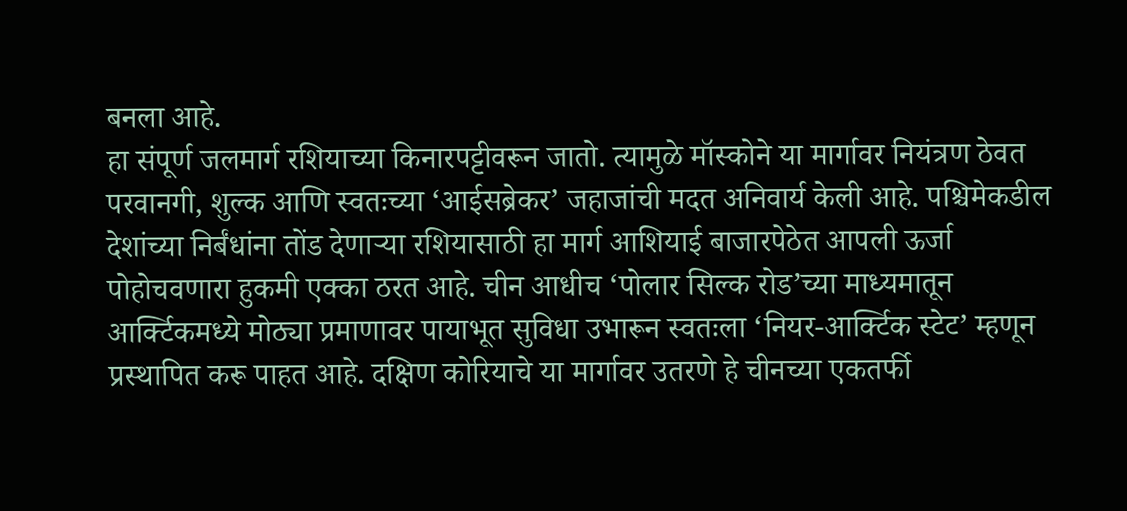बनला आहे.
हा संपूर्ण जलमार्ग रशियाच्या किनारपट्टीवरून जातो. त्यामुळे मॉस्कोने या मार्गावर नियंत्रण ठेवत परवानगी, शुल्क आणि स्वतःच्या ‘आईसब्रेकर’ जहाजांची मदत अनिवार्य केली आहे. पश्चिमेकडील देशांच्या निर्बंधांना तोंड देणाऱ्या रशियासाठी हा मार्ग आशियाई बाजारपेठेत आपली ऊर्जा पोहोचवणारा हुकमी एक्का ठरत आहे. चीन आधीच ‘पोलार सिल्क रोड’च्या माध्यमातून आर्क्टिकमध्ये मोठ्या प्रमाणावर पायाभूत सुविधा उभारून स्वतःला ‘नियर-आर्क्टिक स्टेट’ म्हणून प्रस्थापित करू पाहत आहे. दक्षिण कोरियाचे या मार्गावर उतरणे हे चीनच्या एकतर्फी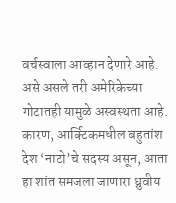वर्चस्वाला आव्हान देणारे आहे. असे असले तरी अमेरिकेच्या गोटातही यामुळे अस्वस्थता आहे. कारण, आर्क्टिकमधील बहुतांश देश ‘नाटो’चे सदस्य असून, आता हा शांत समजला जाणारा ध्रुवीय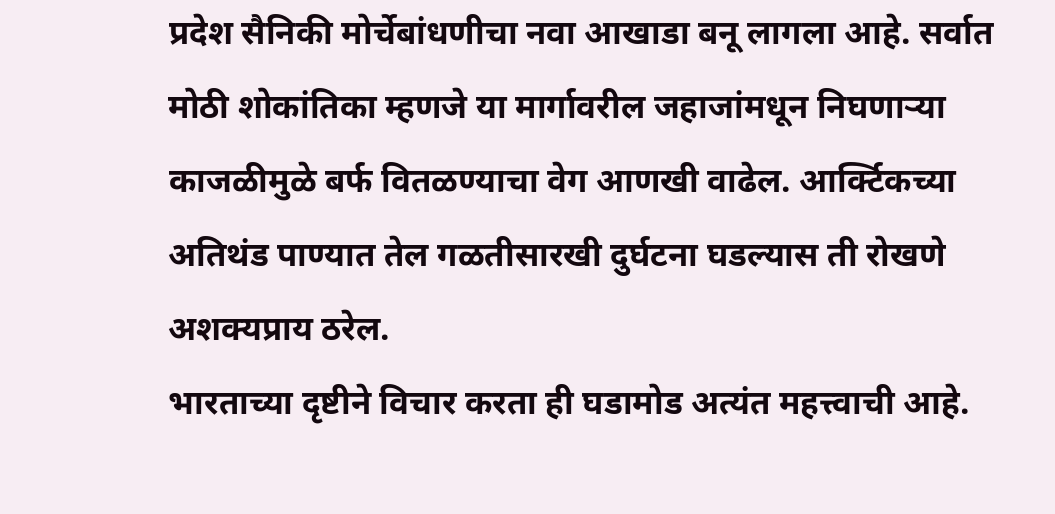प्रदेश सैनिकी मोर्चेबांधणीचा नवा आखाडा बनू लागला आहे. सर्वात मोठी शोकांतिका म्हणजे या मार्गावरील जहाजांमधून निघणाऱ्या काजळीमुळे बर्फ वितळण्याचा वेग आणखी वाढेल. आर्क्टिकच्या अतिथंड पाण्यात तेल गळतीसारखी दुर्घटना घडल्यास ती रोखणे अशक्यप्राय ठरेल.
भारताच्या दृष्टीने विचार करता ही घडामोड अत्यंत महत्त्वाची आहे.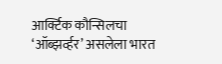आर्क्टिक कौन्सिलचा ‘ऑब्झर्व्हर’ असलेला भारत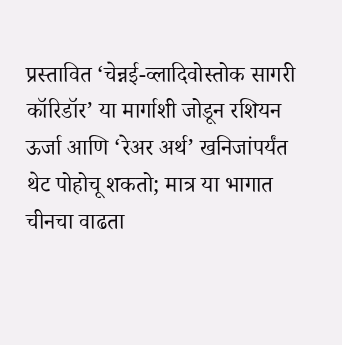प्रस्तावित ‘चेन्नई-व्लादिवोस्तोक सागरी कॉरिडॉर’ या मार्गाशी जोडून रशियन ऊर्जा आणि ‘रेअर अर्थ’ खनिजांपर्यंत थेट पोहोचू शकतो; मात्र या भागात चीनचा वाढता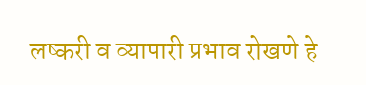लष्करी व व्यापारी प्रभाव रोखणे हे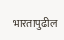भारतापुढील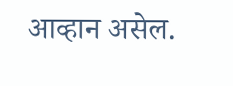आव्हान असेल.